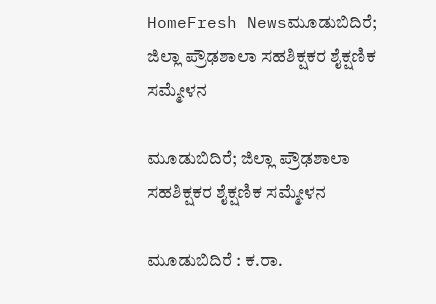HomeFresh Newsಮೂಡುಬಿದಿರೆ; ಜಿಲ್ಲಾ ಪ್ರೌಢಶಾಲಾ ಸಹಶಿಕ್ಷಕರ ಶೈಕ್ಷಣಿಕ ಸಮ್ಮೇಳನ

ಮೂಡುಬಿದಿರೆ; ಜಿಲ್ಲಾ ಪ್ರೌಢಶಾಲಾ ಸಹಶಿಕ್ಷಕರ ಶೈಕ್ಷಣಿಕ ಸಮ್ಮೇಳನ

ಮೂಡುಬಿದಿರೆ : ಕ.ರಾ.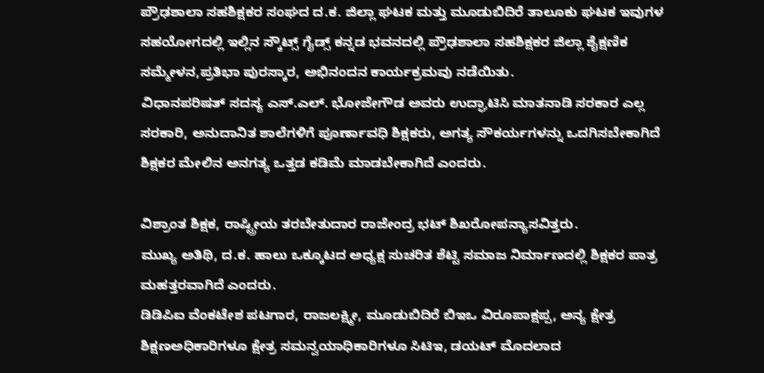ಪ್ರೌಢಶಾಲಾ ಸಹಶಿಕ್ಷಕರ ಸಂಘದ ದ.ಕ. ಜಿಲ್ಲಾ ಘಟಕ ಮತ್ತು ಮೂಡುಬಿದಿರೆ ತಾಲೂಕು ಘಟಕ ಇವುಗಳ ಸಹಯೋಗದಲ್ಲಿ ಇಲ್ಲಿನ ಸ್ಕೌಟ್ಸ್ ಗೈಡ್ಸ್ ಕನ್ನಡ ಭವನದಲ್ಲಿ ಪ್ರೌಢಶಾಲಾ ಸಹಶಿಕ್ಷಕರ ಜಿಲ್ಲಾ ಶೈಕ್ಷಣಿಕ ಸಮ್ಮೇಳನ,ಪ್ರತಿಭಾ ಪುರಸ್ಕಾರ, ಅಭಿನಂದನ ಕಾರ್ಯಕ್ರಮವು ನಡೆಯಿತು.
ವಿಧಾನಪರಿಷತ್ ಸದಸ್ಯ ಎಸ್.ಎಲ್. ಭೋಜೇಗೌಡ ಅವರು ಉದ್ಘಾಟಿಸಿ ಮಾತನಾಡಿ ಸರಕಾರ ಎಲ್ಲ ಸರಕಾರಿ, ಅನುದಾನಿತ ಶಾಲೆಗಳಿಗೆ ಪೂರ್ಣಾವಧಿ ಶಿಕ್ಷಕರು, ಅಗತ್ಯ ಸೌಕರ್ಯಗಳನ್ನು ಒದಗಿಸಬೇಕಾಗಿದೆ ಶಿಕ್ಷಕರ ಮೇಲಿನ ಅನಗತ್ಯ ಒತ್ತಡ ಕಡಿಮೆ ಮಾಡಬೇಕಾಗಿದೆ ಎಂದರು.

ವಿಶ್ರಾಂತ ಶಿಕ್ಷಕ, ರಾಷ್ಟ್ರೀಯ ತರಬೇತುದಾರ ರಾಜೇಂದ್ರ ಭಟ್ ಶಿಖರೋಪನ್ಯಾಸವಿತ್ತರು.
ಮುಖ್ಯ ಅತಿಥಿ, ದ.ಕ. ಹಾಲು ಒಕ್ಕೂಟದ ಅಧ್ಯಕ್ಷ ಸುಚರಿತ ಶೆಟ್ಟಿ ಸಮಾಜ ನಿರ್ಮಾಣದಲ್ಲಿ ಶಿಕ್ಷಕರ ಪಾತ್ರ ಮಹತ್ತರವಾಗಿದೆ ಎಂದರು.
ಡಿಡಿಪಿಐ ವೆಂಕಟೇಶ ಪಟಗಾರ, ರಾಜಲಕ್ಷ್ಮೀ, ಮೂಡುಬಿದಿರೆ ಬಿಇಒ ವಿರೂಪಾಕ್ಷಪ್ಪ, ಅನ್ಯ ಕ್ಷೇತ್ರ ಶಿಕ್ಷಣಅಧಿಕಾರಿಗಳೂ ಕ್ಷೇತ್ರ ಸಮನ್ವಯಾಧಿಕಾರಿಗಳೂ ಸಿಟಿಇ, ಡಯಟ್ ಮೊದಲಾದ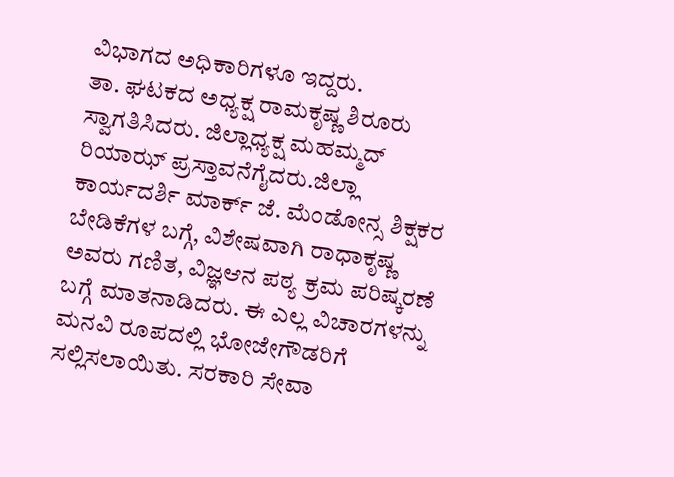ವಿಭಾಗದ ಅಧಿಕಾರಿಗಳೂ ಇದ್ದರು.
ತಾ. ಘಟಕದ ಅಧ್ಯಕ್ಷ ರಾಮಕೃಷ್ಣ ಶಿರೂರು ಸ್ವಾಗತಿಸಿದರು. ಜಿಲ್ಲಾಧ್ಯಕ್ಷ ಮಹಮ್ಮದ್ ರಿಯಾಝ್ ಪ್ರಸ್ತಾವನೆಗೈದರು.ಜಿಲ್ಲಾ ಕಾರ್ಯದರ್ಶಿ ಮಾರ್ಕ್ ಜೆ. ಮೆಂಡೋನ್ಸ ಶಿಕ್ಷಕರ ಬೇಡಿಕೆಗಳ ಬಗ್ಗೆ, ವಿಶೇಷವಾಗಿ ರಾಧಾಕೃಷ್ಣ ಅವರು ಗಣಿತ, ವಿಜ್ಞಆನ ಪಠ್ಯ ಕ್ರಮ ಪರಿಷ್ಕರಣೆ ಬಗ್ಗೆ ಮಾತನಾಡಿದರು. ಈ ಎಲ್ಲ ವಿಚಾರಗಳನ್ನು ಮನವಿ ರೂಪದಲ್ಲಿ ಭೋಜೇಗೌಡರಿಗೆ ಸಲ್ಲಿಸಲಾಯಿತು. ಸರಕಾರಿ ಸೇವಾ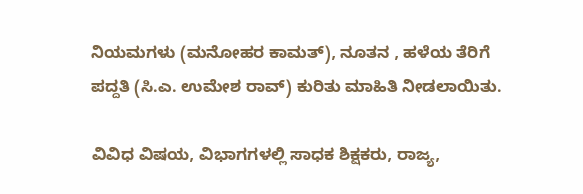ನಿಯಮಗಳು (ಮನೋಹರ ಕಾಮತ್), ನೂತನ , ಹಳೆಯ ತೆರಿಗೆ ಪದ್ದತಿ (ಸಿ.ಎ. ಉಮೇಶ ರಾವ್) ಕುರಿತು ಮಾಹಿತಿ ನೀಡಲಾಯಿತು.

ವಿವಿಧ ವಿಷಯ, ವಿಭಾಗಗಳಲ್ಲಿ ಸಾಧಕ ಶಿಕ್ಷಕರು, ರಾಜ್ಯ,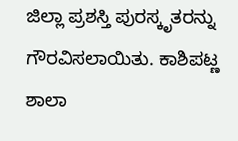ಜಿಲ್ಲಾ ಪ್ರಶಸ್ತಿ ಪುರಸ್ಕೃತರನ್ನು ಗೌರವಿಸಲಾಯಿತು. ಕಾಶಿಪಟ್ಣ ಶಾಲಾ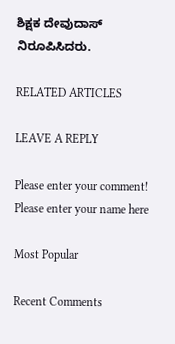ಶಿಕ್ಷಕ ದೇವುದಾಸ್ ನಿರೂಪಿಸಿದರು.

RELATED ARTICLES

LEAVE A REPLY

Please enter your comment!
Please enter your name here

Most Popular

Recent Comments